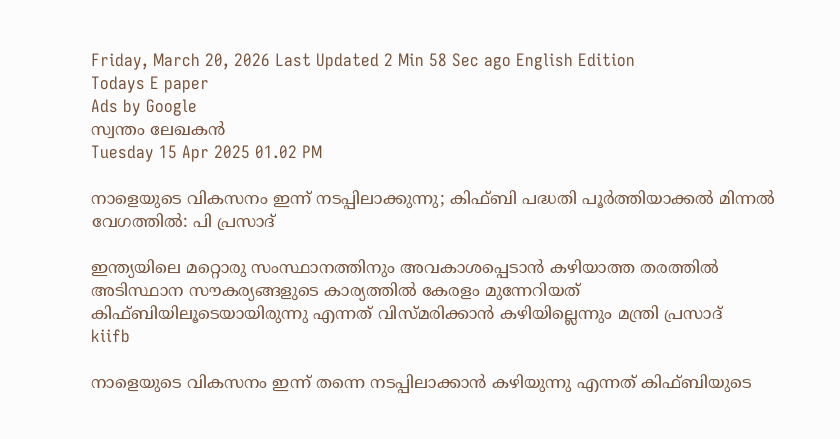Friday, March 20, 2026 Last Updated 2 Min 58 Sec ago English Edition
Todays E paper
Ads by Google
സ്വന്തം ലേഖകന്‍
Tuesday 15 Apr 2025 01.02 PM

നാളെയുടെ വികസനം ഇന്ന് നടപ്പിലാക്കുന്നു; കിഫ്ബി പദ്ധതി പൂര്‍ത്തിയാക്കല്‍ മിന്നല്‍ വേഗത്തില്‍: പി പ്രസാദ്

ഇന്ത്യയിലെ മറ്റൊരു സംസ്ഥാനത്തിനും അവകാശപ്പെടാൻ കഴിയാത്ത തരത്തിൽ അടിസ്ഥാന സൗകര്യങ്ങളുടെ കാര്യത്തിൽ കേരളം മുന്നേറിയത് കിഫ്ബിയിലൂടെയായിരുന്നു എന്നത് വിസ്മരിക്കാൻ കഴിയില്ലെന്നും മന്ത്രി പ്രസാദ്
kiifb

നാളെയുടെ വികസനം ഇന്ന് തന്നെ നടപ്പിലാക്കാൻ കഴിയുന്നു എന്നത് കിഫ്ബിയുടെ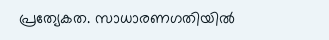പ്രത്യേകത. സാധാരണഗതിയില്‍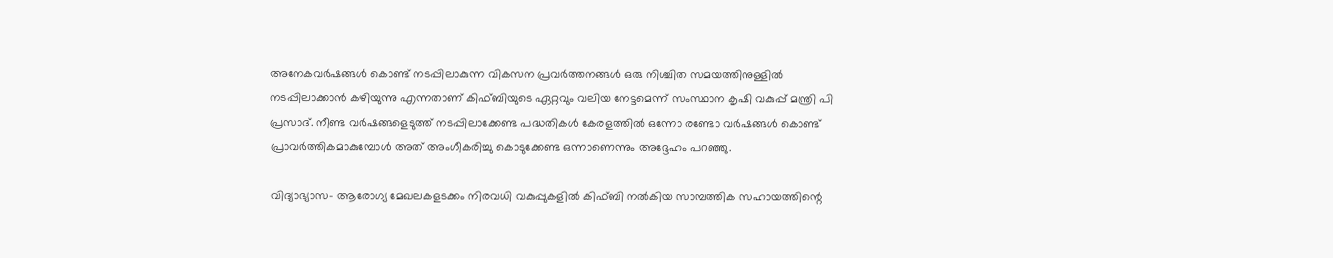അനേകവർഷങ്ങൾ കൊണ്ട് നടപ്പിലാകുന്ന വികസന പ്രവര്‍ത്തനങ്ങൾ ഒരു നിശ്ചിത സമയത്തിനുള്ളിൽ നടപ്പിലാക്കാൻ കഴിയുന്നു എന്നതാണ് കിഫ്ബിയുടെ ഏറ്റവും വലിയ നേട്ടമെന്ന് സംസ്ഥാന കൃഷി വകുപ്പ് മന്ത്രി പി പ്രസാദ്. നീണ്ട വര്‍ഷങ്ങളെടുത്ത് നടപ്പിലാക്കേണ്ട പദ്ധതികൾ കേരളത്തിൽ ഒന്നോ രണ്ടോ വർഷങ്ങൾ കൊണ്ട് പ്രാവർത്തികമാകുമ്പോൾ അത് അംഗീകരിച്ചു കൊടുക്കേണ്ട ഒന്നാണെന്നും അദ്ദേഹം പറഞ്ഞു.

വിദ്യാഭ്യാസ- ആരോഗ്യ മേഖലകളടക്കം നിരവധി വകുപ്പുകളിൽ കിഫ്ബി നൽകിയ സാമ്പത്തിക സഹായത്തിന്റെ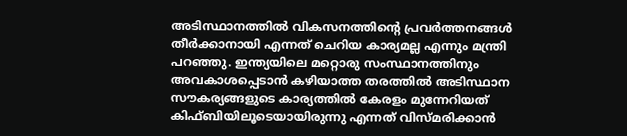അടിസ്ഥാനത്തിൽ വികസനത്തിന്റെ പ്രവര്‍ത്തനങ്ങൾ തീർക്കാനായി എന്നത് ചെറിയ കാര്യമല്ല എന്നും മന്ത്രി പറഞ്ഞു. ഇന്ത്യയിലെ മറ്റൊരു സംസ്ഥാനത്തിനും അവകാശപ്പെടാൻ കഴിയാത്ത തരത്തിൽ അടിസ്ഥാന സൗകര്യങ്ങളുടെ കാര്യത്തിൽ കേരളം മുന്നേറിയത് കിഫ്ബിയിലൂടെയായിരുന്നു എന്നത് വിസ്മരിക്കാൻ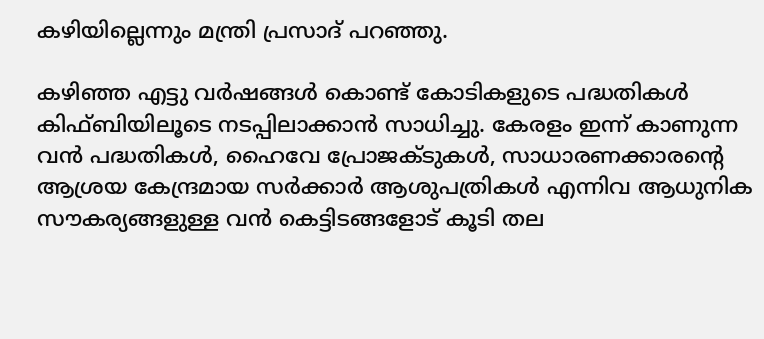കഴിയില്ലെന്നും മന്ത്രി പ്രസാദ് പറഞ്ഞു.

കഴിഞ്ഞ എട്ടു വർഷങ്ങൾ കൊണ്ട് കോടികളുടെ പദ്ധതികൾ കിഫ്ബിയിലൂടെ നടപ്പിലാക്കാൻ സാധിച്ചു. കേരളം ഇന്ന് കാണുന്ന വന്‍ പദ്ധതികൾ, ഹൈവേ പ്രോജക്ടുകൾ, സാധാരണക്കാരന്റെ ആശ്രയ കേന്ദ്രമായ സർക്കാർ ആശുപത്രികൾ എന്നിവ ആധുനിക സൗകര്യങ്ങളുള്ള വന്‍ കെട്ടിടങ്ങളോട് കൂടി തല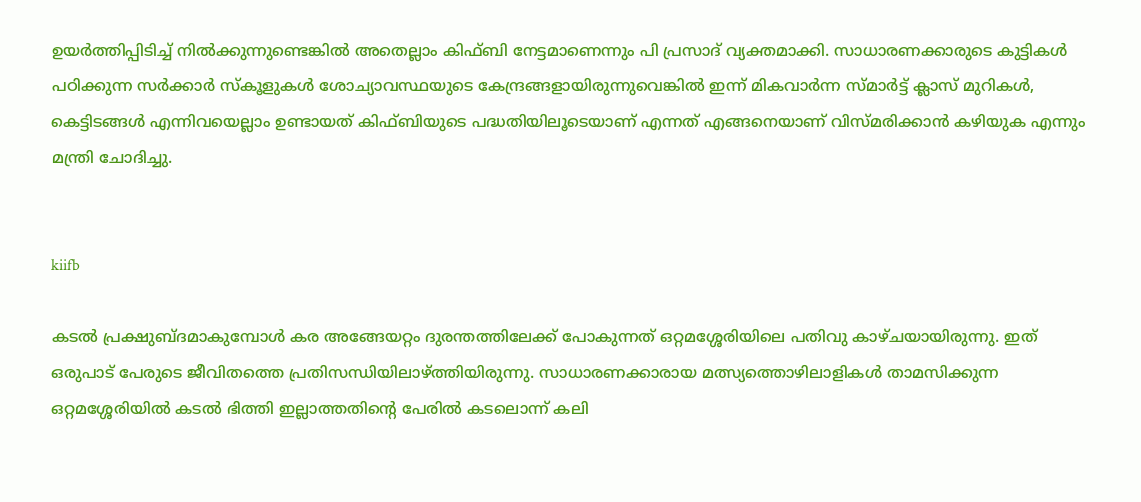ഉയർത്തിപ്പിടിച്ച് നിൽക്കുന്നുണ്ടെങ്കിൽ അതെല്ലാം കിഫ്ബി നേട്ടമാണെന്നും പി പ്രസാദ് വ്യക്തമാക്കി. സാധാരണക്കാരുടെ കുട്ടികൾ പഠിക്കുന്ന സർക്കാർ സ്കൂളുകൾ ശോച്യാവസ്ഥയുടെ കേന്ദ്രങ്ങളായിരുന്നുവെങ്കിൽ ഇന്ന് മികവാർന്ന സ്മാർട്ട് ക്ലാസ് മുറികൾ, കെട്ടിടങ്ങൾ എന്നിവയെല്ലാം ഉണ്ടായത് കിഫ്ബിയുടെ പദ്ധതിയിലൂടെയാണ് എന്നത് എങ്ങനെയാണ് വിസ്മരിക്കാൻ കഴിയുക എന്നും മന്ത്രി ചോദിച്ചു.


kiifb

കടൽ പ്രക്ഷുബ്ദമാകുമ്പോൾ കര അങ്ങേയറ്റം ദുരന്തത്തിലേക്ക് പോകുന്നത് ഒറ്റമശ്ശേരിയിലെ പതിവു കാഴ്ചയായിരുന്നു. ഇത് ഒരുപാട് പേരുടെ ജീവിതത്തെ പ്രതിസന്ധിയിലാഴ്ത്തിയിരുന്നു. സാധാരണക്കാരായ മത്സ്യത്തൊഴിലാളികൾ താമസിക്കുന്ന ഒറ്റമശ്ശേരിയിൽ കടൽ ഭിത്തി ഇല്ലാത്തതിന്റെ പേരിൽ കടലൊന്ന് കലി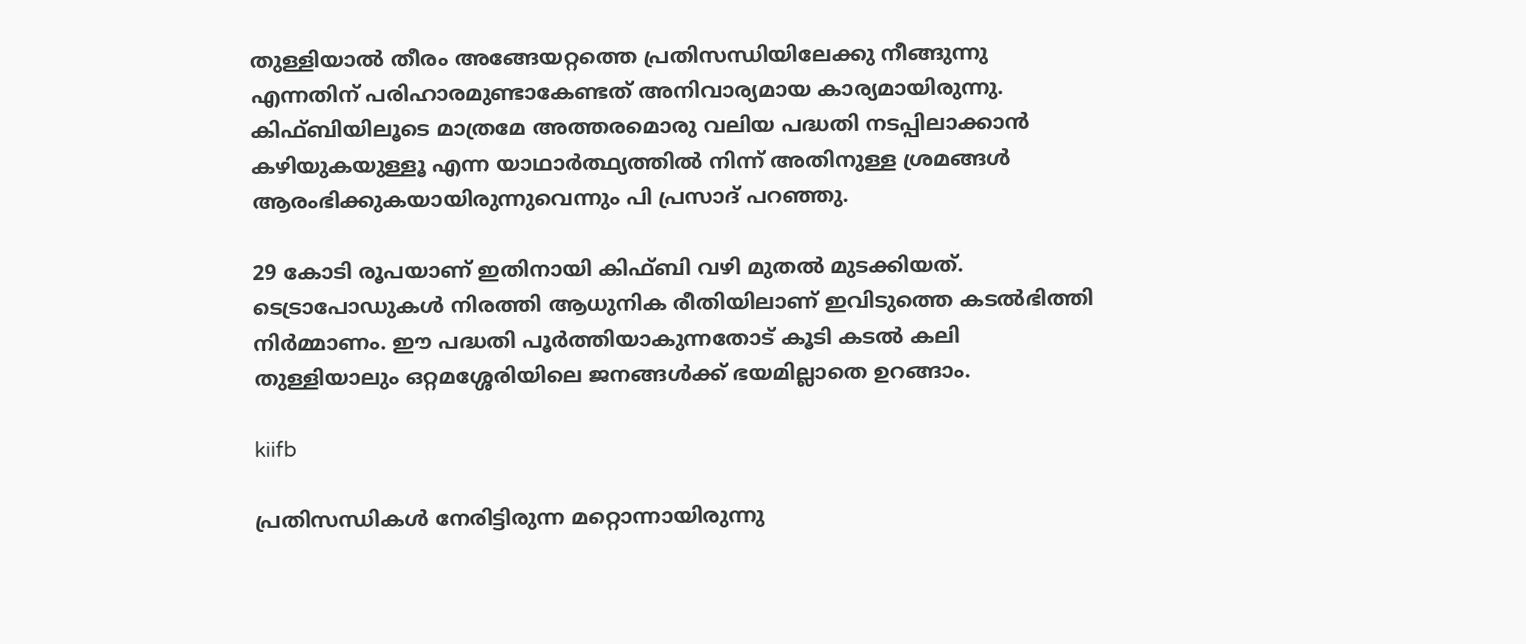തുള്ളിയാൽ തീരം അങ്ങേയറ്റത്തെ പ്രതിസന്ധിയിലേക്കു നീങ്ങുന്നു എന്നതിന് പരിഹാരമുണ്ടാകേണ്ടത് അനിവാര്യമായ കാര്യമായിരുന്നു. കിഫ്ബിയിലൂടെ മാത്രമേ അത്തരമൊരു വലിയ പദ്ധതി നടപ്പിലാക്കാൻ കഴിയുകയുള്ളൂ എന്ന യാഥാർത്ഥ്യത്തിൽ നിന്ന് അതിനുള്ള ശ്രമങ്ങൾ ആരംഭിക്കുകയായിരുന്നുവെന്നും പി പ്രസാദ് പറഞ്ഞു.

29 കോടി രൂപയാണ് ഇതിനായി കിഫ്ബി വഴി മുതൽ മുടക്കിയത്. ടെട്രാപോഡുകൾ നിരത്തി ആധുനിക രീതിയിലാണ് ഇവിടുത്തെ കടൽഭിത്തി നിർമ്മാണം. ഈ പദ്ധതി പൂർത്തിയാകുന്നതോട് കൂടി കടൽ കലി തുള്ളിയാലും ഒറ്റമശ്ശേരിയിലെ ജനങ്ങൾക്ക് ഭയമില്ലാതെ ഉറങ്ങാം.

kiifb

പ്രതിസന്ധികൾ നേരിട്ടിരുന്ന മറ്റൊന്നായിരുന്നു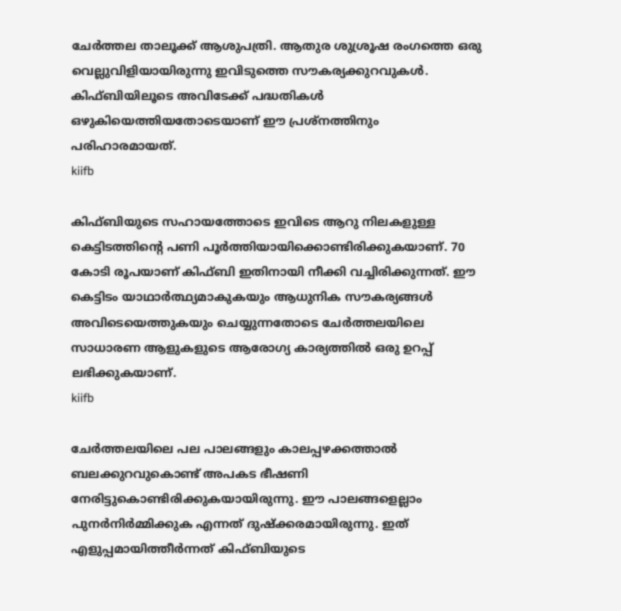ചേർത്തല താലൂക്ക് ആശുപത്രി. ആതുര ശുശ്രൂഷ രംഗത്തെ ഒരു വെല്ലുവിളിയായിരുന്നു ഇവിടുത്തെ സൗകര്യക്കുറവുകൾ. കിഫ്ബിയിലൂടെ അവിടേക്ക് പദ്ധതികൾ ഒഴുകിയെത്തിയതോടെയാണ് ഈ പ്രശ്നത്തിനും പരിഹാരമായത്.
kiifb

കിഫ്ബിയുടെ സഹായത്തോടെ ഇവിടെ ആറു നിലകളുള്ള കെട്ടിടത്തിന്റെ പണി പൂർത്തിയായിക്കൊണ്ടിരിക്കുകയാണ്. 70 കോടി രൂപയാണ് കിഫ്ബി ഇതിനായി നീക്കി വച്ചിരിക്കുന്നത്. ഈ കെട്ടിടം യാഥാർത്ഥ്യമാകുകയും ആധുനിക സൗകര്യങ്ങൾ അവിടെയെത്തുകയും ചെയ്യുന്നതോടെ ചേർത്തലയിലെ സാധാരണ ആളുകളുടെ ആരോഗ്യ കാര്യത്തില്‍ ഒരു ഉറപ്പ് ലഭിക്കുകയാണ്.
kiifb

ചേർത്തലയിലെ പല പാലങ്ങളും കാലപ്പഴക്കത്താൽ ബലക്കുറവുകൊണ്ട് അപകട ഭീഷണി നേരിട്ടുകൊണ്ടിരിക്കുകയായിരുന്നു. ഈ പാലങ്ങളെല്ലാം പുനർനിർമ്മിക്കുക എന്നത് ദുഷ്ക്കരമായിരുന്നു. ഇത് എളുപ്പമായിത്തീർന്നത് കിഫ്ബിയുടെ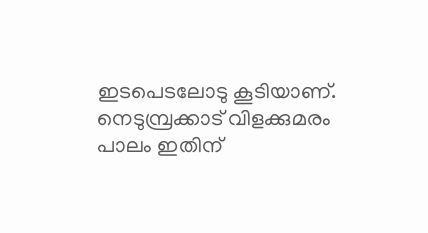ഇടപെടലോടു കൂടിയാണ്. നെടുമ്പ്രക്കാട് വിളക്കുമരം പാലം ഇതിന്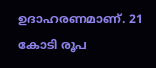ഉദാഹരണമാണ്. 21 കോടി രൂപ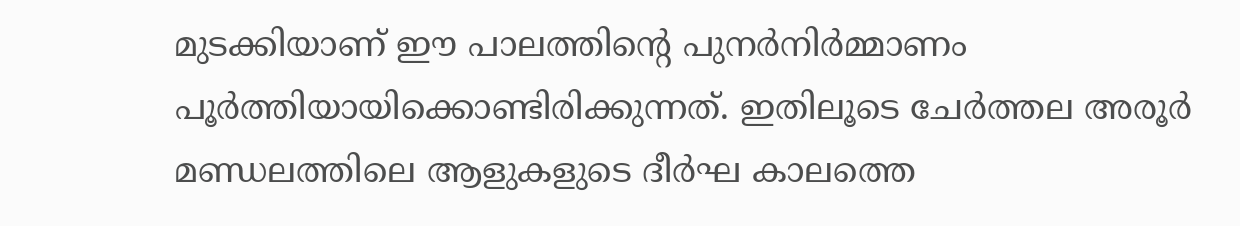മുടക്കിയാണ് ഈ പാലത്തിന്റെ പുനർനിർമ്മാണം പൂർത്തിയായിക്കൊണ്ടിരിക്കുന്നത്. ഇതിലൂടെ ചേർത്തല അരൂർ മണ്ഡലത്തിലെ ആളുകളുടെ ദീർഘ കാലത്തെ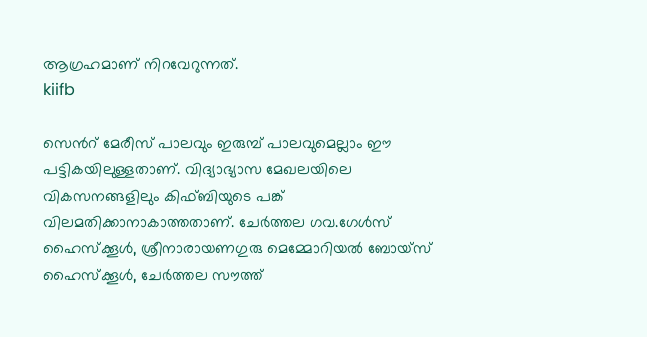ആഗ്രഹമാണ് നിറവേറുന്നത്.
kiifb

സെൻറ് മേരീസ് പാലവും ഇരുമ്പ് പാലവുമെല്ലാം ഈ പട്ടികയിലുള്ളതാണ്. വിദ്യാഭ്യാസ മേഖലയിലെ വികസനങ്ങളിലും കിഫ്ബിയുടെ പങ്ക് വിലമതിക്കാനാകാത്തതാണ്. ചേർത്തല ഗവ.ഗേൾസ് ഹൈസ്ക്കൂൾ, ശ്രീനാരായണഗുരു മെമ്മോറിയൽ ബോയ്സ് ഹൈസ്ക്കൂൾ, ചേർത്തല സൗത്ത്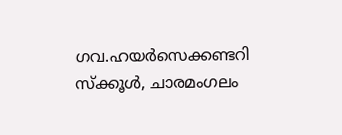ഗവ.ഹയർസെക്കണ്ടറി സ്ക്കൂൾ, ചാരമംഗലം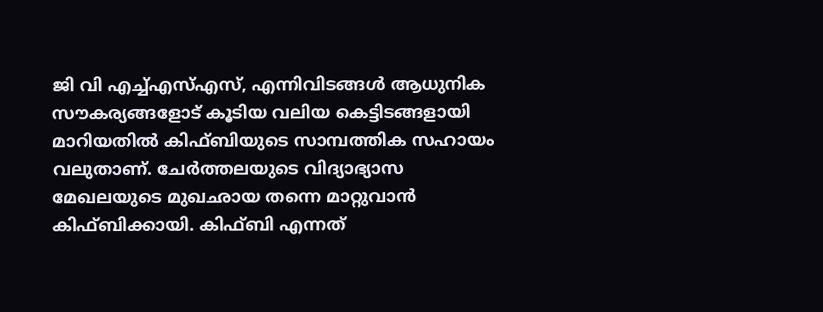ജി വി എച്ച്എസ്എസ്, എന്നിവിടങ്ങൾ ആധുനിക സൗകര്യങ്ങളോട് കൂടിയ വലിയ കെട്ടിടങ്ങളായി മാറിയതിൽ കിഫ്ബിയുടെ സാമ്പത്തിക സഹായം വലുതാണ്. ചേർത്തലയുടെ വിദ്യാഭ്യാസ മേഖലയുടെ മുഖഛായ തന്നെ മാറ്റുവാൻ കിഫ്ബിക്കായി. കിഫ്ബി എന്നത്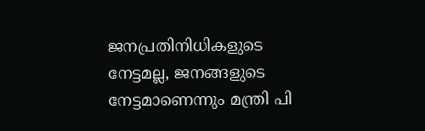ജനപ്രതിനിധികളുടെ നേട്ടമല്ല, ജനങ്ങളുടെ നേട്ടമാണെന്നും മന്ത്രി പി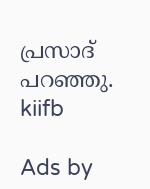പ്രസാദ് പറഞ്ഞു.
kiifb

Ads by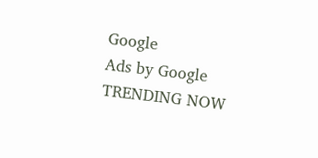Google
Ads by Google
TRENDING NOW